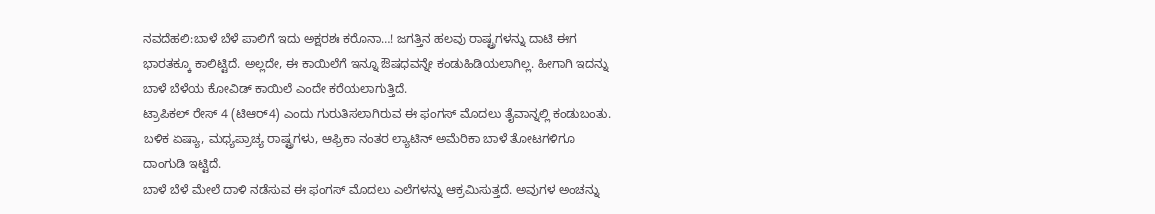ನವದೆಹಲಿ:ಬಾಳೆ ಬೆಳೆ ಪಾಲಿಗೆ ಇದು ಅಕ್ಷರಶಃ ಕರೊನಾ…! ಜಗತ್ತಿನ ಹಲವು ರಾಷ್ಟ್ರಗಳನ್ನು ದಾಟಿ ಈಗ ಭಾರತಕ್ಕೂ ಕಾಲಿಟ್ಟಿದೆ. ಅಲ್ಲದೇ, ಈ ಕಾಯಿಲೆಗೆ ಇನ್ನೂ ಔಷಧವನ್ನೇ ಕಂಡುಹಿಡಿಯಲಾಗಿಲ್ಲ. ಹೀಗಾಗಿ ಇದನ್ನು ಬಾಳೆ ಬೆಳೆಯ ಕೋವಿಡ್ ಕಾಯಿಲೆ ಎಂದೇ ಕರೆಯಲಾಗುತ್ತಿದೆ.
ಟ್ರಾಪಿಕಲ್ ರೇಸ್ 4 (ಟಿಆರ್4) ಎಂದು ಗುರುತಿಸಲಾಗಿರುವ ಈ ಫಂಗಸ್ ಮೊದಲು ತೈವಾನ್ನಲ್ಲಿ ಕಂಡುಬಂತು. ಬಳಿಕ ಏಷ್ಯಾ, ಮಧ್ಯಪ್ರಾಚ್ಯ ರಾಷ್ಟ್ರಗಳು, ಆಫ್ರಿಕಾ ನಂತರ ಲ್ಯಾಟಿನ್ ಅಮೆರಿಕಾ ಬಾಳೆ ತೋಟಗಳಿಗೂ ದಾಂಗುಡಿ ಇಟ್ಟಿದೆ.
ಬಾಳೆ ಬೆಳೆ ಮೇಲೆ ದಾಳಿ ನಡೆಸುವ ಈ ಫಂಗಸ್ ಮೊದಲು ಎಲೆಗಳನ್ನು ಆಕ್ರಮಿಸುತ್ತದೆ. ಅವುಗಳ ಅಂಚನ್ನು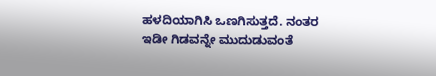ಹಳದಿಯಾಗಿಸಿ ಒಣಗಿಸುತ್ತದೆ. ನಂತರ ಇಡೀ ಗಿಡವನ್ನೇ ಮುದುಡುವಂತೆ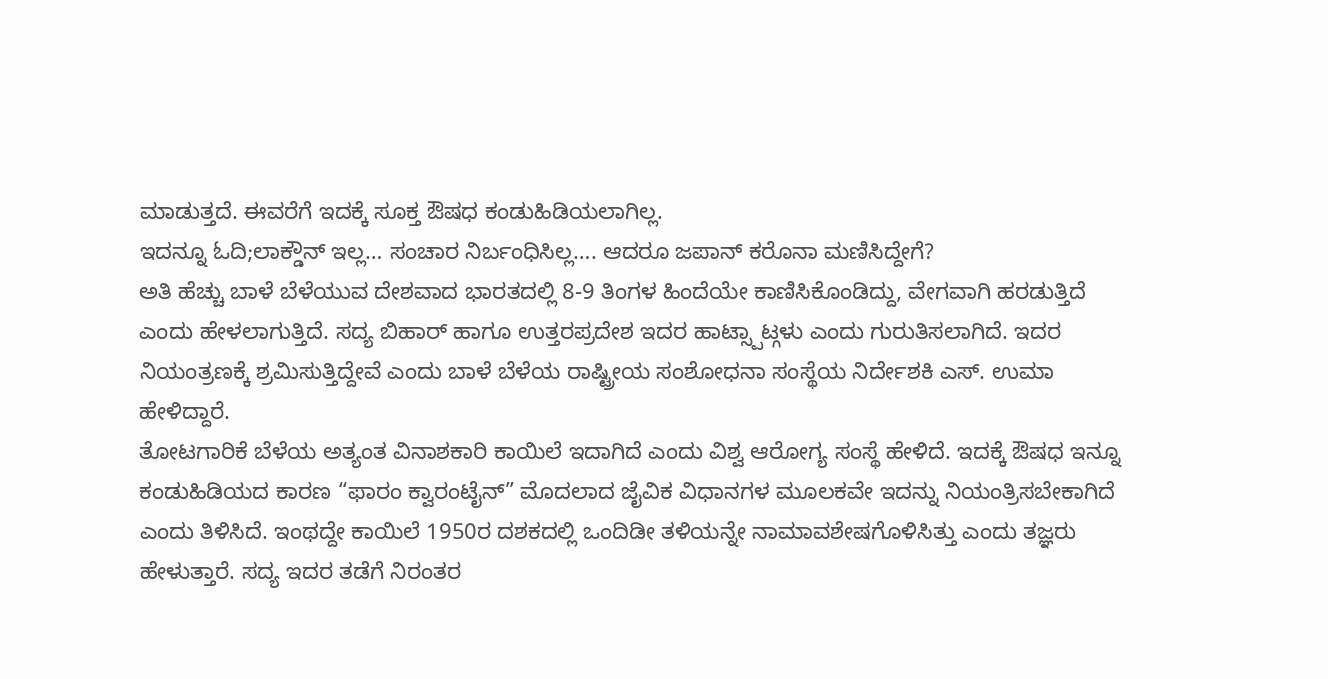ಮಾಡುತ್ತದೆ. ಈವರೆಗೆ ಇದಕ್ಕೆ ಸೂಕ್ತ ಔಷಧ ಕಂಡುಹಿಡಿಯಲಾಗಿಲ್ಲ.
ಇದನ್ನೂ ಓದಿ;ಲಾಕ್ಡೌನ್ ಇಲ್ಲ… ಸಂಚಾರ ನಿರ್ಬಂಧಿಸಿಲ್ಲ…. ಆದರೂ ಜಪಾನ್ ಕರೊನಾ ಮಣಿಸಿದ್ದೇಗೆ?
ಅತಿ ಹೆಚ್ಚು ಬಾಳೆ ಬೆಳೆಯುವ ದೇಶವಾದ ಭಾರತದಲ್ಲಿ 8-9 ತಿಂಗಳ ಹಿಂದೆಯೇ ಕಾಣಿಸಿಕೊಂಡಿದ್ದು, ವೇಗವಾಗಿ ಹರಡುತ್ತಿದೆ ಎಂದು ಹೇಳಲಾಗುತ್ತಿದೆ. ಸದ್ಯ ಬಿಹಾರ್ ಹಾಗೂ ಉತ್ತರಪ್ರದೇಶ ಇದರ ಹಾಟ್ಸ್ಪಾಟ್ಗಳು ಎಂದು ಗುರುತಿಸಲಾಗಿದೆ. ಇದರ ನಿಯಂತ್ರಣಕ್ಕೆ ಶ್ರಮಿಸುತ್ತಿದ್ದೇವೆ ಎಂದು ಬಾಳೆ ಬೆಳೆಯ ರಾಷ್ಟ್ರೀಯ ಸಂಶೋಧನಾ ಸಂಸ್ಥೆಯ ನಿರ್ದೇಶಕಿ ಎಸ್. ಉಮಾ ಹೇಳಿದ್ದಾರೆ.
ತೋಟಗಾರಿಕೆ ಬೆಳೆಯ ಅತ್ಯಂತ ವಿನಾಶಕಾರಿ ಕಾಯಿಲೆ ಇದಾಗಿದೆ ಎಂದು ವಿಶ್ವ ಆರೋಗ್ಯ ಸಂಸ್ಥೆ ಹೇಳಿದೆ. ಇದಕ್ಕೆ ಔಷಧ ಇನ್ನೂ ಕಂಡುಹಿಡಿಯದ ಕಾರಣ “ಫಾರಂ ಕ್ವಾರಂಟೈನ್” ಮೊದಲಾದ ಜೈವಿಕ ವಿಧಾನಗಳ ಮೂಲಕವೇ ಇದನ್ನು ನಿಯಂತ್ರಿಸಬೇಕಾಗಿದೆ ಎಂದು ತಿಳಿಸಿದೆ. ಇಂಥದ್ದೇ ಕಾಯಿಲೆ 1950ರ ದಶಕದಲ್ಲಿ ಒಂದಿಡೀ ತಳಿಯನ್ನೇ ನಾಮಾವಶೇಷಗೊಳಿಸಿತ್ತು ಎಂದು ತಜ್ಞರು ಹೇಳುತ್ತಾರೆ. ಸದ್ಯ ಇದರ ತಡೆಗೆ ನಿರಂತರ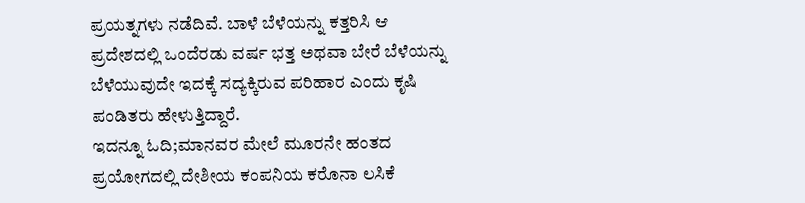ಪ್ರಯತ್ನಗಳು ನಡೆದಿವೆ. ಬಾಳೆ ಬೆಳೆಯನ್ನು ಕತ್ತರಿಸಿ ಆ ಪ್ರದೇಶದಲ್ಲಿ ಒಂದೆರಡು ವರ್ಷ ಭತ್ತ ಅಥವಾ ಬೇರೆ ಬೆಳೆಯನ್ನು ಬೆಳೆಯುವುದೇ ಇದಕ್ಕೆ ಸದ್ಯಕ್ಕಿರುವ ಪರಿಹಾರ ಎಂದು ಕೃಷಿ ಪಂಡಿತರು ಹೇಳುತ್ತಿದ್ದಾರೆ.
ಇದನ್ನೂ ಓದಿ;ಮಾನವರ ಮೇಲೆ ಮೂರನೇ ಹಂತದ ಪ್ರಯೋಗದಲ್ಲಿ ದೇಶೀಯ ಕಂಪನಿಯ ಕರೊನಾ ಲಸಿಕೆ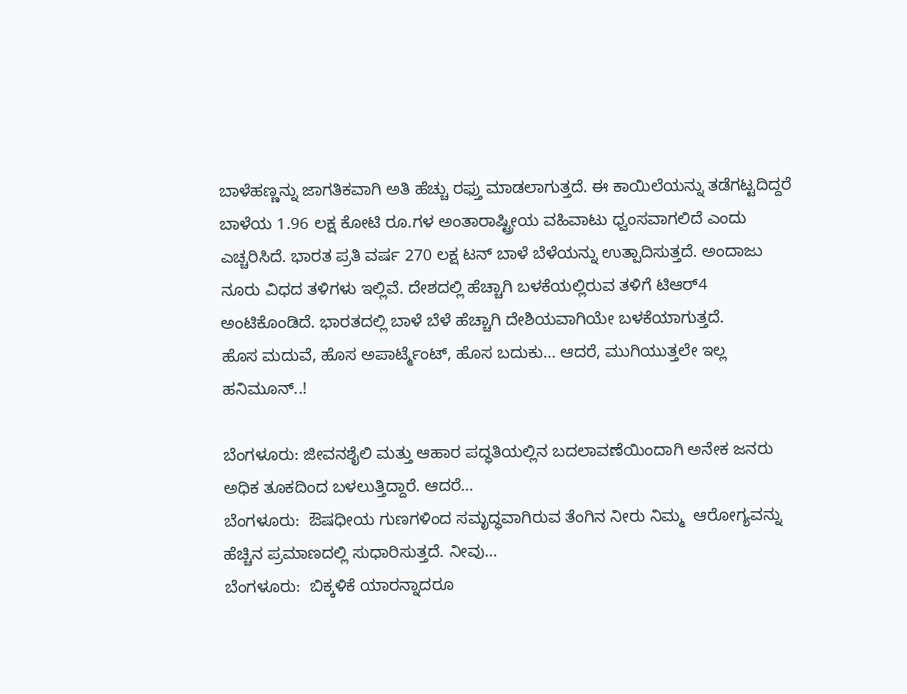ಬಾಳೆಹಣ್ಣನ್ನು ಜಾಗತಿಕವಾಗಿ ಅತಿ ಹೆಚ್ಚು ರಫ್ತು ಮಾಡಲಾಗುತ್ತದೆ. ಈ ಕಾಯಿಲೆಯನ್ನು ತಡೆಗಟ್ಟದಿದ್ದರೆ ಬಾಳೆಯ 1.96 ಲಕ್ಷ ಕೋಟಿ ರೂ.ಗಳ ಅಂತಾರಾಷ್ಟ್ರೀಯ ವಹಿವಾಟು ಧ್ವಂಸವಾಗಲಿದೆ ಎಂದು ಎಚ್ಚರಿಸಿದೆ. ಭಾರತ ಪ್ರತಿ ವರ್ಷ 270 ಲಕ್ಷ ಟನ್ ಬಾಳೆ ಬೆಳೆಯನ್ನು ಉತ್ಪಾದಿಸುತ್ತದೆ. ಅಂದಾಜು ನೂರು ವಿಧದ ತಳಿಗಳು ಇಲ್ಲಿವೆ. ದೇಶದಲ್ಲಿ ಹೆಚ್ಚಾಗಿ ಬಳಕೆಯಲ್ಲಿರುವ ತಳಿಗೆ ಟಿಆರ್4 ಅಂಟಿಕೊಂಡಿದೆ. ಭಾರತದಲ್ಲಿ ಬಾಳೆ ಬೆಳೆ ಹೆಚ್ಚಾಗಿ ದೇಶಿಯವಾಗಿಯೇ ಬಳಕೆಯಾಗುತ್ತದೆ.
ಹೊಸ ಮದುವೆ, ಹೊಸ ಅಪಾರ್ಟ್ಮೆಂಟ್, ಹೊಸ ಬದುಕು… ಆದರೆ, ಮುಗಿಯುತ್ತಲೇ ಇಲ್ಲ ಹನಿಮೂನ್..!

ಬೆಂಗಳೂರು: ಜೀವನಶೈಲಿ ಮತ್ತು ಆಹಾರ ಪದ್ಧತಿಯಲ್ಲಿನ ಬದಲಾವಣೆಯಿಂದಾಗಿ ಅನೇಕ ಜನರು ಅಧಿಕ ತೂಕದಿಂದ ಬಳಲುತ್ತಿದ್ದಾರೆ. ಆದರೆ…
ಬೆಂಗಳೂರು:  ಔಷಧೀಯ ಗುಣಗಳಿಂದ ಸಮೃದ್ಧವಾಗಿರುವ ತೆಂಗಿನ ನೀರು ನಿಮ್ಮ  ಆರೋಗ್ಯವನ್ನು ಹೆಚ್ಚಿನ ಪ್ರಮಾಣದಲ್ಲಿ ಸುಧಾರಿಸುತ್ತದೆ. ನೀವು…
ಬೆಂಗಳೂರು:  ಬಿಕ್ಕಳಿಕೆ ಯಾರನ್ನಾದರೂ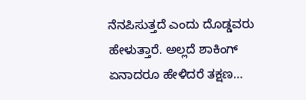ನೆನಪಿಸುತ್ತದೆ ಎಂದು ದೊಡ್ಡವರು ಹೇಳುತ್ತಾರೆ. ಅಲ್ಲದೆ ಶಾಕಿಂಗ್ ಏನಾದರೂ ಹೇಳಿದರೆ ತಕ್ಷಣ…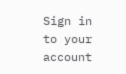Sign in to your account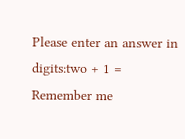Please enter an answer in digits:two + 1 =
Remember me